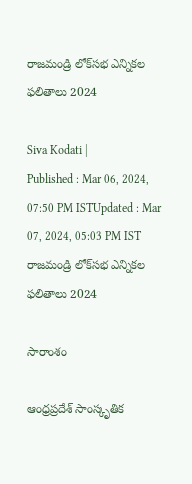రాజమండ్రి లోక్‌సభ ఎన్నికల ఫలితాలు 2024

Siva Kodati |
Published : Mar 06, 2024, 07:50 PM ISTUpdated : Mar 07, 2024, 05:03 PM IST
రాజమండ్రి లోక్‌సభ ఎన్నికల ఫలితాలు 2024

సారాంశం

ఆంధ్రప్రదేశ్ సాంస్కృతిక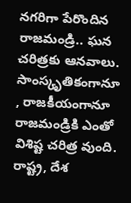నగరిగా పేరొందిన రాజమండ్రి.. ఘన చరిత్రకు ఆనవాలు. సాంస్కృతికంగానూ , రాజకీయంగానూ రాజమండ్రికి ఎంతో విశిష్ట చరిత్ర వుంది. రాష్ట్ర, దేశ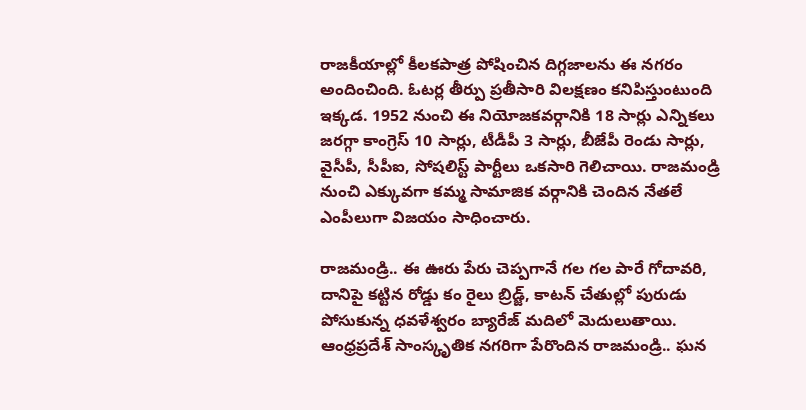రాజకీయాల్లో కీలకపాత్ర పోషించిన దిగ్గజాలను ఈ నగరం అందించింది. ఓటర్ల తీర్పు ప్రతీసారి విలక్షణం కనిపిస్తుంటుంది ఇక్కడ. 1952 నుంచి ఈ నియోజకవర్గానికి 18 సార్లు ఎన్నికలు జరగ్గా కాంగ్రెస్ 10 సార్లు, టీడీపీ 3 సార్లు, బీజేపీ రెండు సార్లు, వైసీపీ, సీపీఐ, సోషలిస్ట్ పార్టీలు ఒకసారి గెలిచాయి. రాజమండ్రి నుంచి ఎక్కువగా కమ్మ సామాజిక వర్గానికి చెందిన నేతలే ఎంపీలుగా విజయం సాధించారు.

రాజమండ్రి.. ఈ ఊరు పేరు చెప్పగానే గల గల పారే గోదావరి, దానిపై కట్టిన రోడ్డు కం రైలు బ్రిడ్జ్, కాటన్ చేతుల్లో పురుడు పోసుకున్న ధవళేశ్వరం బ్యారేజ్ మదిలో మెదులుతాయి. ఆంధ్రప్రదేశ్ సాంస్కృతిక నగరిగా పేరొందిన రాజమండ్రి.. ఘన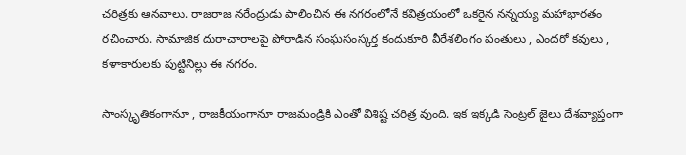చరిత్రకు ఆనవాలు. రాజరాజ నరేంద్రుడు పాలించిన ఈ నగరంలోనే కవిత్రయంలో ఒకరైన నన్నయ్య మహాభారతం రచించారు. సామాజిక దురాచారాలపై పోరాడిన సంఘసంస్కర్త కందుకూరి వీరేశలింగం పంతులు , ఎందరో కవులు , కళాకారులకు పుట్టినిల్లు ఈ నగరం.

సాంస్కృతికంగానూ , రాజకీయంగానూ రాజమండ్రికి ఎంతో విశిష్ట చరిత్ర వుంది. ఇక ఇక్కడి సెంట్రల్ జైలు దేశవ్యాప్తంగా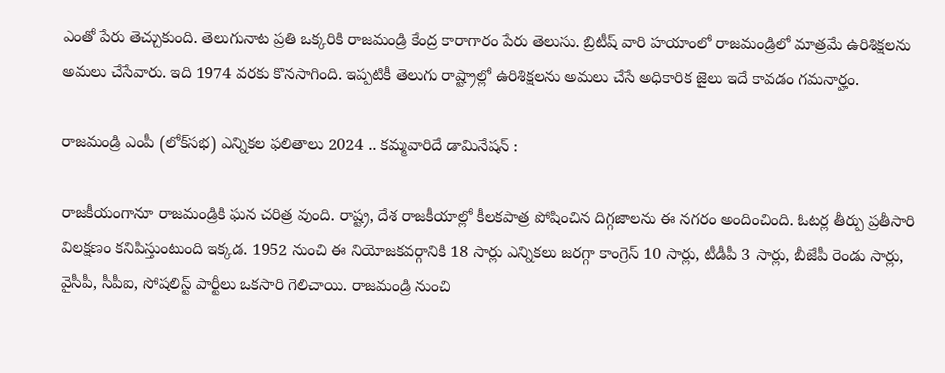ఎంతో పేరు తెచ్చుకుంది. తెలుగునాట ప్రతి ఒక్కరికి రాజమండ్రి కేంద్ర కారాగారం పేరు తెలుసు. బ్రిటీష్ వారి హయాంలో రాజమండ్రిలో మాత్రమే ఉరిశిక్షలను అమలు చేసేవారు. ఇది 1974 వరకు కొనసాగింది. ఇప్పటికీ తెలుగు రాష్ట్రాల్లో ఉరిశిక్షలను అమలు చేసే అధికారిక జైలు ఇదే కావడం గమనార్హం.

రాజమండ్రి ఎంపీ (లోక్‌సభ) ఎన్నికల ఫలితాలు 2024 .. కమ్మవారిదే డామినేషన్ :

రాజకీయంగానూ రాజమండ్రికి ఘన చరిత్ర వుంది. రాష్ట్ర, దేశ రాజకీయాల్లో కీలకపాత్ర పోషించిన దిగ్గజాలను ఈ నగరం అందించింది. ఓటర్ల తీర్పు ప్రతీసారి విలక్షణం కనిపిస్తుంటుంది ఇక్కడ. 1952 నుంచి ఈ నియోజకవర్గానికి 18 సార్లు ఎన్నికలు జరగ్గా కాంగ్రెస్ 10 సార్లు, టీడీపీ 3 సార్లు, బీజేపీ రెండు సార్లు, వైసీపీ, సీపీఐ, సోషలిస్ట్ పార్టీలు ఒకసారి గెలిచాయి. రాజమండ్రి నుంచి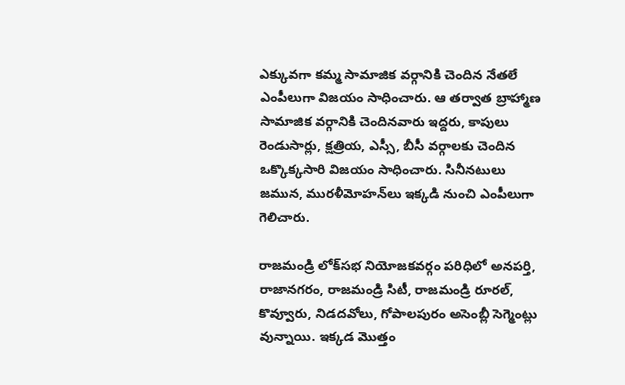ఎక్కువగా కమ్మ సామాజిక వర్గానికి చెందిన నేతలే ఎంపీలుగా విజయం సాధించారు. ఆ తర్వాత బ్రాహ్మాణ సామాజిక వర్గానికి చెందినవారు ఇద్దరు, కాపులు రెండుసార్లు, క్షత్రియ, ఎస్సీ, బీసీ వర్గాలకు చెందిన ఒక్కొక్కసారి విజయం సాధించారు. సినీనటులు జమున, మురళీమోహన్‌లు ఇక్కడి నుంచి ఎంపీలుగా గెలిచారు.

రాజమండ్రి లోక్‌సభ నియోజకవర్గం పరిధిలో అనపర్తి, రాజానగరం, రాజమండ్రి సిటీ, రాజమండ్రి రూరల్, కొవ్వూరు, నిడదవోలు, గోపాలపురం అసెంబ్లీ సెగ్మెంట్లు వున్నాయి. ఇక్కడ మొత్తం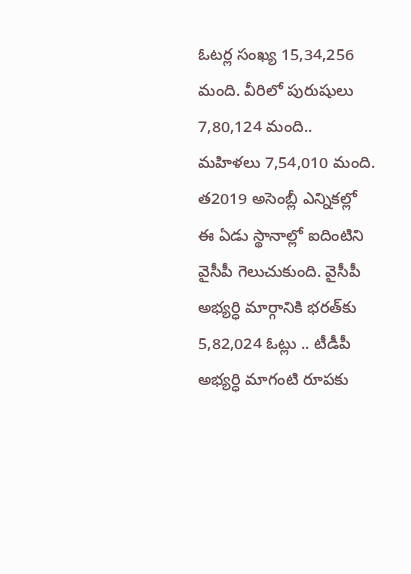ఓటర్ల సంఖ్య 15,34,256 మంది. వీరిలో పురుషులు 7,80,124 మంది.. మహిళలు 7,54,010 మంది. త2019 అసెంబ్లీ ఎన్నికల్లో ఈ ఏడు స్థానాల్లో ఐదింటిని వైసీపీ గెలుచుకుంది. వైసీపీ అభ్యర్ధి మార్గానికి భరత్‌కు 5,82,024 ఓట్లు .. టీడీపీ అభ్యర్ధి మాగంటి రూపకు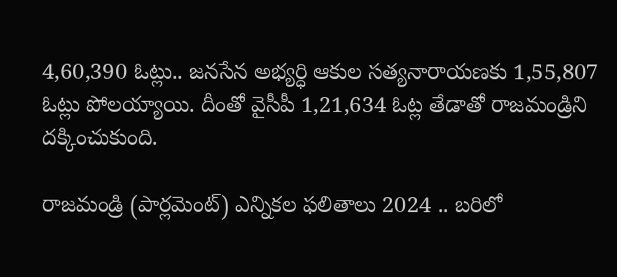4,60,390 ఓట్లు.. జనసేన అభ్యర్ధి ఆకుల సత్యనారాయణకు 1,55,807 ఓట్లు పోలయ్యాయి. దీంతో వైసీపీ 1,21,634 ఓట్ల తేడాతో రాజమండ్రిని దక్కించుకుంది.

రాజమండ్రి (పార్లమెంట్) ఎన్నికల ఫలితాలు 2024 .. బరిలో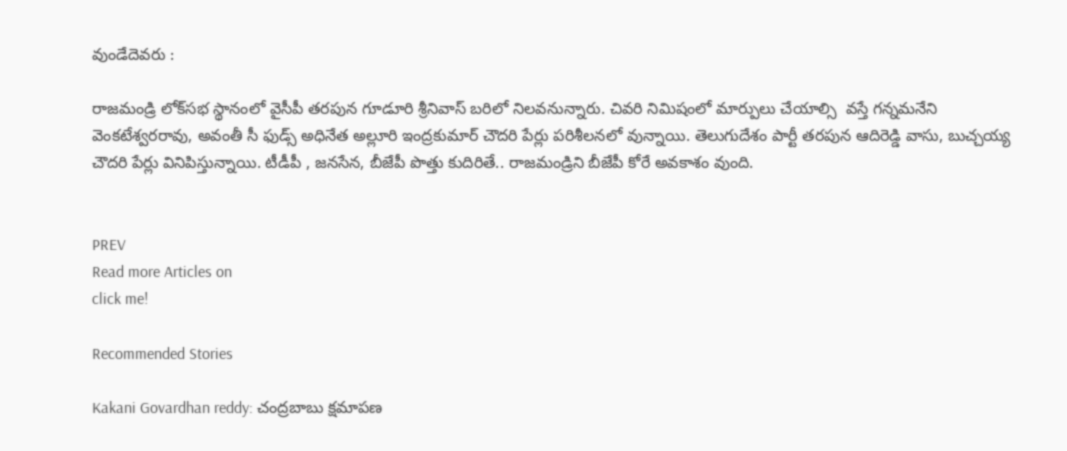వుండేదెవరు :

రాజమండ్రి లోక్‌సభ స్థానంలో వైసీపీ తరపున గూడూరి శ్రీనివాస్‌ బరిలో నిలవనున్నారు. చివరి నిమిషంలో మార్పులు చేయాల్సి  వస్తే గన్నమనేని వెంకటేశ్వరరావు, అవంతీ సీ ఫుడ్స్ అధినేత అల్లూరి ఇంద్రకుమార్ చౌదరి పేర్లు పరిశీలనలో వున్నాయి. తెలుగుదేశం పార్టీ తరపున ఆదిరెడ్డి వాసు, బుచ్చయ్య చౌదరి పేర్లు వినిపిస్తున్నాయి. టీడీపీ , జనసేన, బీజేపీ పొత్తు కుదిరితే.. రాజమండ్రిని బీజేపీ కోరే అవకాశం వుంది.


PREV
Read more Articles on
click me!

Recommended Stories

Kakani Govardhan reddy: చంద్రబాబు క్షమాపణ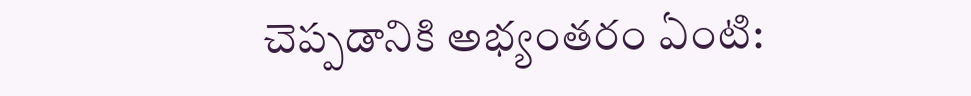చెప్పడానికి అభ్యంతరం ఏంటి: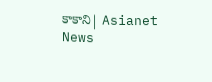కాకాని| Asianet News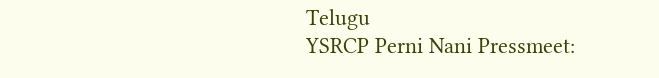Telugu
YSRCP Perni Nani Pressmeet: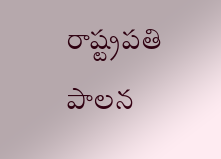రాష్ట్రపతి పాలన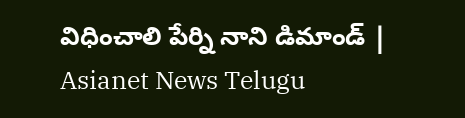విధించాలి పేర్ని నాని డిమాండ్ | Asianet News Telugu